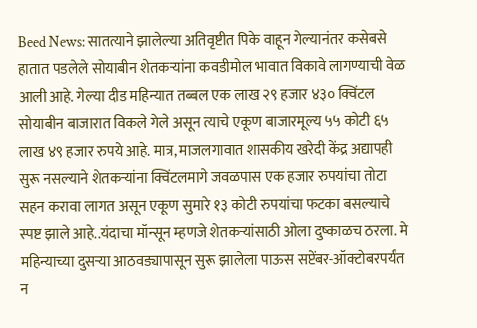Beed News: सातत्याने झालेल्या अतिवृष्टीत पिके वाहून गेल्यानंतर कसेबसे हातात पडलेले सोयाबीन शेतकऱ्यांना कवडीमोल भावात विकावे लागण्याची वेळ आली आहे. गेल्या दीड महिन्यात तब्बल एक लाख २९ हजार ४३० क्विंटल सोयाबीन बाजारात विकले गेले असून त्याचे एकूण बाजारमूल्य ५५ कोटी ६५ लाख ४९ हजार रुपये आहे. मात्र, माजलगावात शासकीय खरेदी केंद्र अद्यापही सुरू नसल्याने शेतकऱ्यांना क्विंटलमागे जवळपास एक हजार रुपयांचा तोटा सहन करावा लागत असून एकूण सुमारे १३ कोटी रुपयांचा फटका बसल्याचे स्पष्ट झाले आहे..यंदाचा मॉन्सून म्हणजे शेतकऱ्यांसाठी ओला दुष्काळच ठरला. मे महिन्याच्या दुसऱ्या आठवड्यापासून सुरू झालेला पाऊस सप्टेंबर-ऑक्टोबरपर्यंत न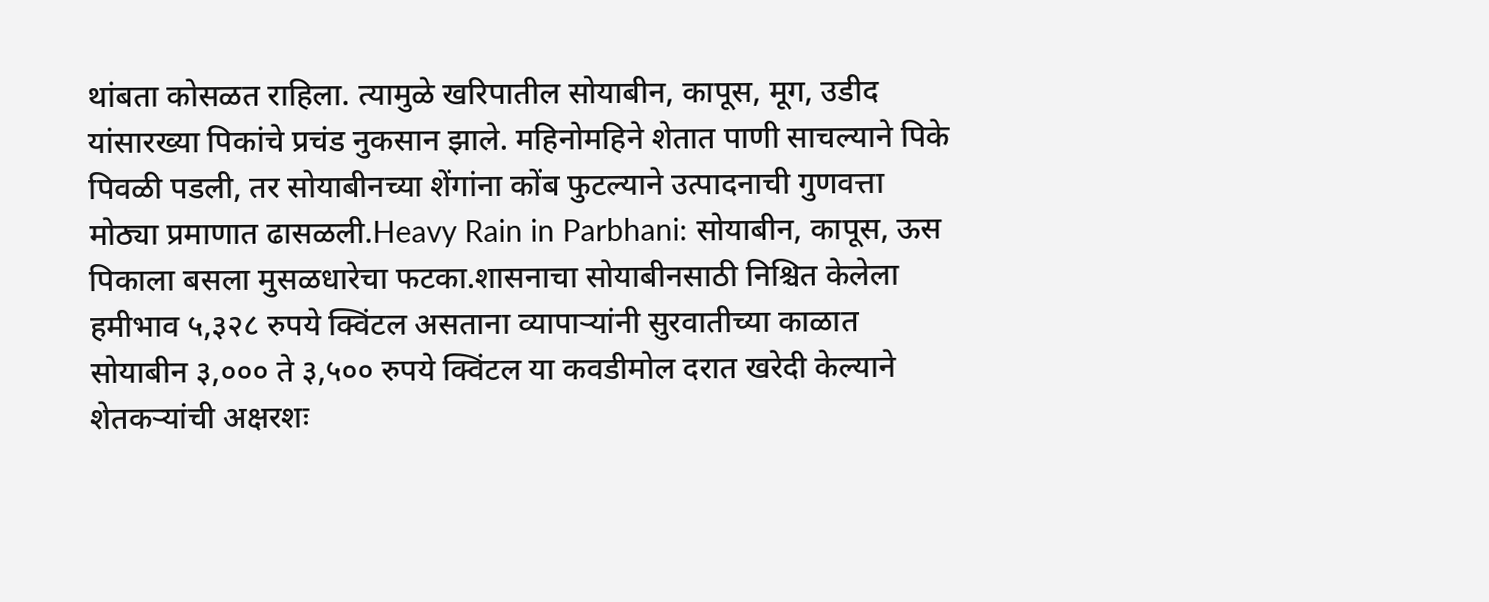थांबता कोसळत राहिला. त्यामुळे खरिपातील सोयाबीन, कापूस, मूग, उडीद यांसारख्या पिकांचे प्रचंड नुकसान झाले. महिनोमहिने शेतात पाणी साचल्याने पिके पिवळी पडली, तर सोयाबीनच्या शेंगांना कोंब फुटल्याने उत्पादनाची गुणवत्ता मोठ्या प्रमाणात ढासळली.Heavy Rain in Parbhani: सोयाबीन, कापूस, ऊस पिकाला बसला मुसळधारेचा फटका.शासनाचा सोयाबीनसाठी निश्चित केलेला हमीभाव ५,३२८ रुपये क्विंटल असताना व्यापाऱ्यांनी सुरवातीच्या काळात सोयाबीन ३,००० ते ३,५०० रुपये क्विंटल या कवडीमोल दरात खरेदी केल्याने शेतकऱ्यांची अक्षरशः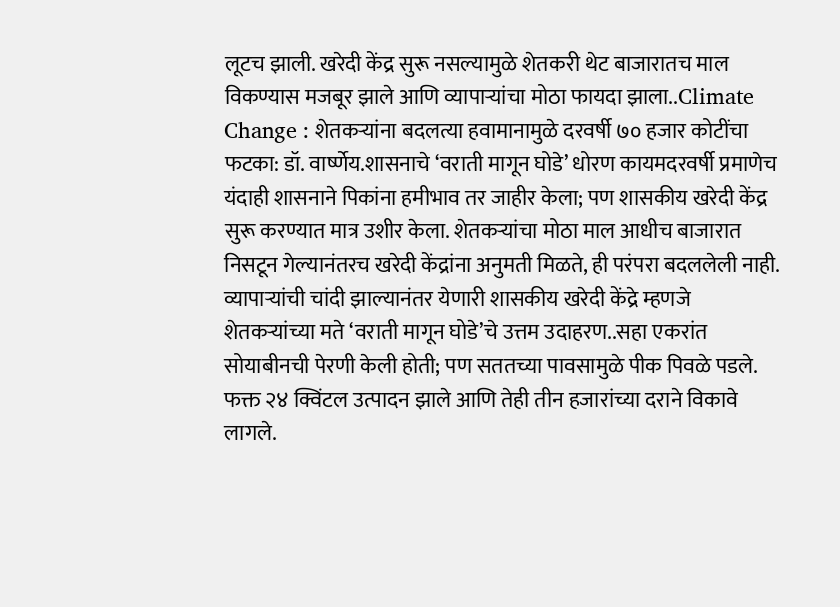लूटच झाली. खरेदी केंद्र सुरू नसल्यामुळे शेतकरी थेट बाजारातच माल विकण्यास मजबूर झाले आणि व्यापाऱ्यांचा मोठा फायदा झाला..Climate Change : शेतकऱ्यांना बदलत्या हवामानामुळे दरवर्षी ७० हजार कोटींचा फटका: डॉ. वार्ष्णेय.शासनाचे ‘वराती मागून घोडे’ धोरण कायमदरवर्षी प्रमाणेच यंदाही शासनाने पिकांना हमीभाव तर जाहीर केला; पण शासकीय खरेदी केंद्र सुरू करण्यात मात्र उशीर केला. शेतकऱ्यांचा मोठा माल आधीच बाजारात निसटून गेल्यानंतरच खरेदी केंद्रांना अनुमती मिळते, ही परंपरा बदललेली नाही. व्यापाऱ्यांची चांदी झाल्यानंतर येणारी शासकीय खरेदी केंद्रे म्हणजे शेतकऱ्यांच्या मते ‘वराती मागून घोडे’चे उत्तम उदाहरण..सहा एकरांत सोयाबीनची पेरणी केली होती; पण सततच्या पावसामुळे पीक पिवळे पडले. फक्त २४ क्विंटल उत्पादन झाले आणि तेही तीन हजारांच्या दराने विकावे लागले.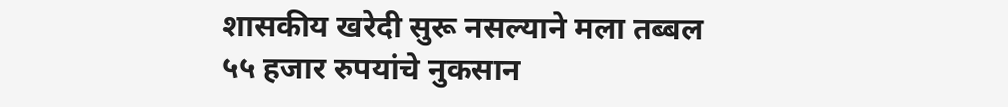शासकीय खरेदी सुरू नसल्याने मला तब्बल ५५ हजार रुपयांचे नुकसान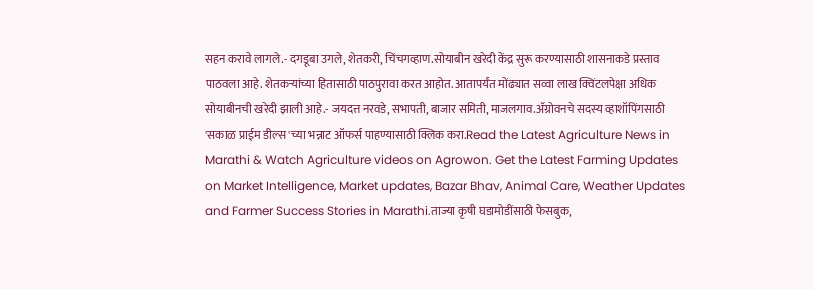सहन करावे लागले.- दगडूबा उगले, शेतकरी, चिंचगव्हाण.सोयाबीन खरेदी केंद्र सुरू करण्यासाठी शासनाकडे प्रस्ताव पाठवला आहे. शेतकऱ्यांच्या हितासाठी पाठपुरावा करत आहोत. आतापर्यंत मोंढ्यात सव्वा लाख क्विंटलपेक्षा अधिक सोयाबीनची खरेदी झाली आहे.- जयदत्त नरवडे, सभापती, बाजार समिती, माजलगाव.ॲग्रोवनचे सदस्य व्हाशॉपिंगसाठी 'सकाळ प्राईम डील्स'च्या भन्नाट ऑफर्स पाहण्यासाठी क्लिक करा.Read the Latest Agriculture News in Marathi & Watch Agriculture videos on Agrowon. Get the Latest Farming Updates on Market Intelligence, Market updates, Bazar Bhav, Animal Care, Weather Updates and Farmer Success Stories in Marathi.ताज्या कृषी घडामोडींसाठी फेसबुक,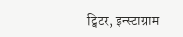ट्विटर, इन्स्टाग्राम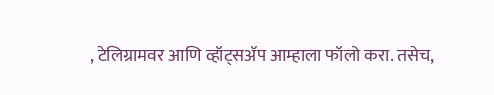, टेलिग्रामवर आणि व्हॉट्सॲप आम्हाला फॉलो करा. तसेच,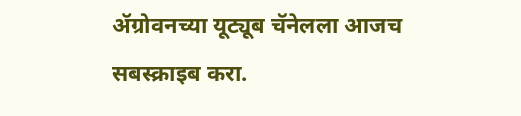ॲग्रोवनच्या यूट्यूब चॅनेलला आजच सबस्क्राइब करा.